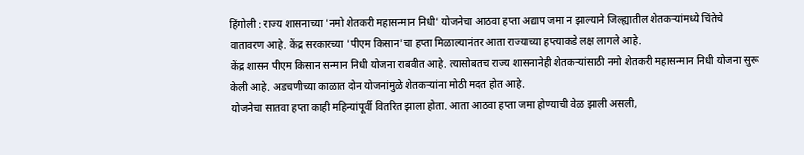हिंगोली : राज्य शासनाच्या 'नमो शेतकरी महासन्मान निधी' योजनेचा आठवा हप्ता अद्याप जमा न झाल्याने जिल्ह्यातील शेतकऱ्यांमध्ये चिंतेचे वातावरण आहे. केंद्र सरकारच्या 'पीएम किसान'चा हप्ता मिळाल्यानंतर आता राज्याच्या हप्त्याकडे लक्ष लागले आहे.
केंद्र शासन पीएम किसान सन्मान निधी योजना राबवीत आहे. त्यासोबतच राज्य शासनानेही शेतकऱ्यांसाठी नमो शेतकरी महासन्मान निधी योजना सुरू केली आहे. अडचणीच्या काळात दोन योजनांमुळे शेतकऱ्यांना मोठी मदत होत आहे.
योजनेचा सातवा हप्ता काही महिन्यांपूर्वी वितरित झाला होता. आता आठवा हप्ता जमा होण्याची वेळ झाली असली,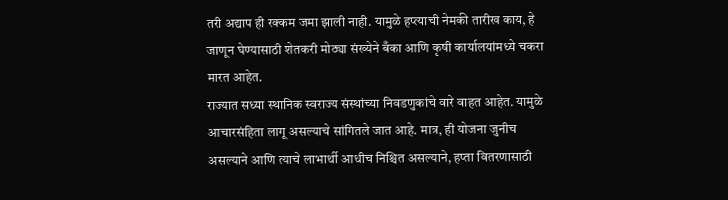तरी अद्याप ही रक्कम जमा झाली नाही. यामुळे हप्त्याची नेमकी तारीख काय, हे जाणून घेण्यासाठी शेतकरी मोठ्या संख्येने बँका आणि कृषी कार्यालयांमध्ये चकरा मारत आहेत.
राज्यात सध्या स्थानिक स्वराज्य संस्थांच्या निवडणुकांचे वारे वाहत आहेत. यामुळे आचारसंहिता लागू असल्याचे सांगितले जात आहे. मात्र, ही योजना जुनीच असल्याने आणि त्याचे लाभार्थी आधीच निश्चित असल्याने, हप्ता वितरणासाठी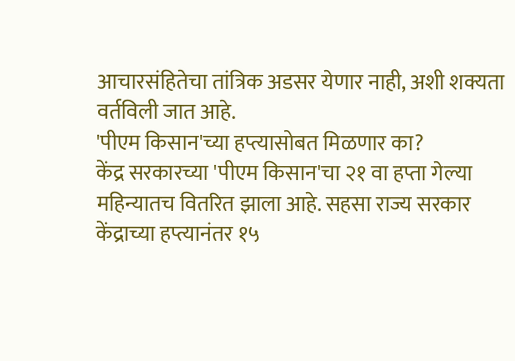आचारसंहितेचा तांत्रिक अडसर येणार नाही, अशी शक्यता वर्तविली जात आहे.
'पीएम किसान'च्या हप्त्यासोबत मिळणार का?
केंद्र सरकारच्या 'पीएम किसान'चा २१ वा हप्ता गेल्या महिन्यातच वितरित झाला आहे. सहसा राज्य सरकार केंद्राच्या हप्त्यानंतर १५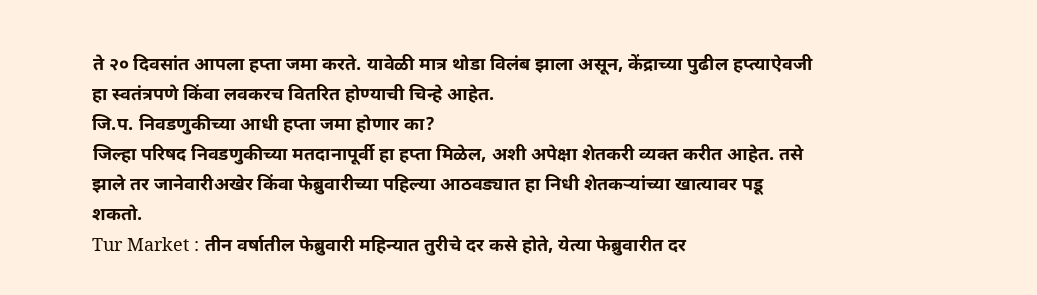ते २० दिवसांत आपला हप्ता जमा करते. यावेळी मात्र थोडा विलंब झाला असून, केंद्राच्या पुढील हप्त्याऐवजी हा स्वतंत्रपणे किंवा लवकरच वितरित होण्याची चिन्हे आहेत.
जि.प. निवडणुकीच्या आधी हप्ता जमा होणार का?
जिल्हा परिषद निवडणुकीच्या मतदानापूर्वी हा हप्ता मिळेल, अशी अपेक्षा शेतकरी व्यक्त करीत आहेत. तसे झाले तर जानेवारीअखेर किंवा फेब्रुवारीच्या पहिल्या आठवड्यात हा निधी शेतकऱ्यांच्या खात्यावर पडू शकतो.
Tur Market : तीन वर्षातील फेब्रुवारी महिन्यात तुरीचे दर कसे होते, येत्या फेब्रुवारीत दर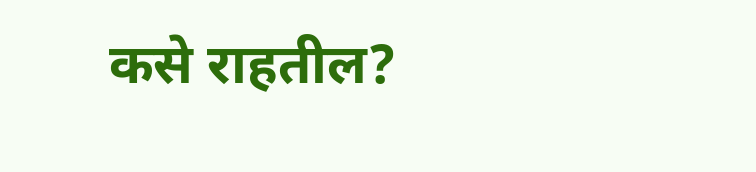कसे राहतील?